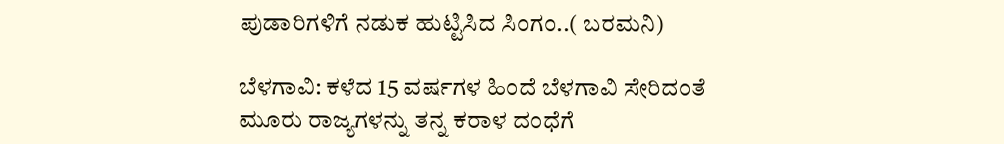ಪುಡಾರಿಗಳಿಗೆ ನಡುಕ ಹುಟ್ಟಿಸಿದ ಸಿಂಗಂ..( ಬರಮನಿ)

ಬೆಳಗಾವಿ: ಕಳೆದ 15 ವರ್ಷಗಳ ಹಿಂದೆ ಬೆಳಗಾವಿ ಸೇರಿದಂತೆ ಮೂರು ರಾಜ್ಯಗಳನ್ನು ತನ್ನ ಕರಾಳ ದಂಧೆಗೆ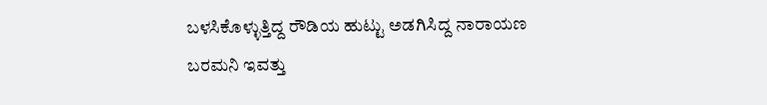ಬಳಸಿಕೊಳ್ಳುತ್ತಿದ್ದ ರೌಡಿಯ ಹುಟ್ಟು ಅಡಗಿಸಿದ್ದ ನಾರಾಯಣ ಬರಮನಿ ಇವತ್ತು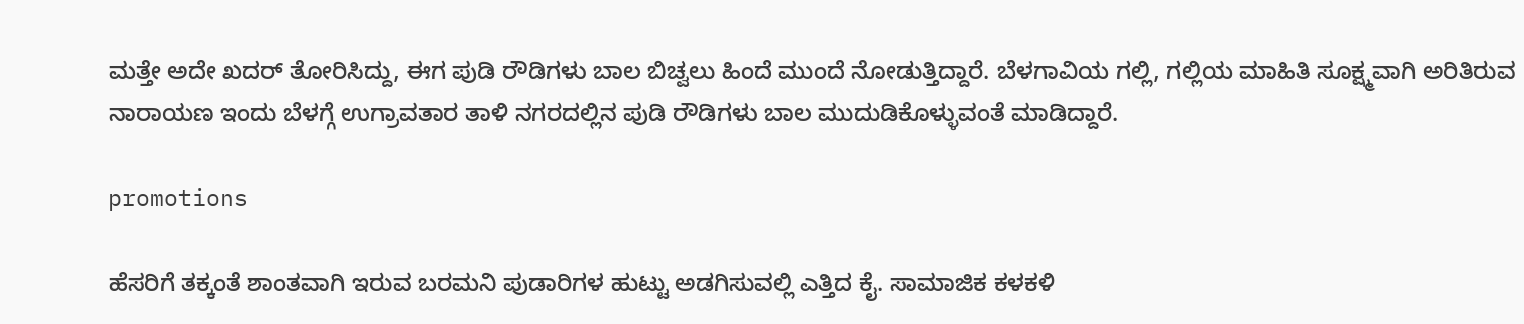ಮತ್ತೇ ಅದೇ ಖದರ್ ತೋರಿಸಿದ್ದು, ಈಗ ಪುಡಿ ರೌಡಿಗಳು ಬಾಲ ಬಿಚ್ವಲು ಹಿಂದೆ‌ ಮುಂದೆ ನೋಡುತ್ತಿದ್ದಾರೆ‌. ಬೆಳಗಾವಿಯ ಗಲ್ಲಿ, ಗಲ್ಲಿಯ ಮಾಹಿತಿ ಸೂಕ್ಷ್ಮವಾಗಿ ಅರಿತಿರುವ ನಾರಾಯಣ ಇಂದು ಬೆಳಗ್ಗೆ ಉಗ್ರಾವತಾರ ತಾಳಿ ನಗರದಲ್ಲಿನ ಪುಡಿ ರೌಡಿಗಳು ಬಾಲ ಮುದುಡಿಕೊಳ್ಳುವಂತೆ ಮಾಡಿದ್ದಾರೆ.

promotions

ಹೆಸರಿಗೆ ತಕ್ಕಂತೆ ಶಾಂತವಾಗಿ ಇರುವ ಬರಮನಿ ಪುಡಾರಿಗಳ ಹುಟ್ಟು ಅಡಗಿಸುವಲ್ಲಿ ಎತ್ತಿದ ಕೈ. ಸಾಮಾಜಿಕ ಕಳಕಳಿ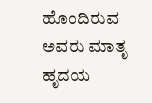ಹೊಂದಿರುವ ಅವರು ಮಾತೃ ಹೃದಯ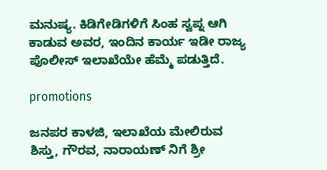ಮನುಷ್ಯ. ಕಿಡಿಗೇಡಿಗಳಿಗೆ ಸಿಂಹ ಸ್ವಪ್ನ ಆಗಿ ಕಾಡುವ ಅವರ, ಇಂದಿನ ಕಾರ್ಯ ಇಡೀ ರಾಜ್ಯ ಪೊಲೀಸ್ ಇಲಾಖೆಯೇ ಹೆಮ್ಮೆ ಪಡುತ್ತಿದೆ.

promotions

ಜನಪರ ಕಾಳಜಿ, ಇಲಾಖೆಯ ಮೇಲಿರುವ ಶಿಸ್ತು, ಗೌರವ, ನಾರಾಯಣ್ ನಿಗೆ ಶ್ರೀ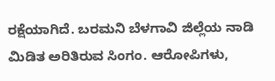ರಕ್ಷೆಯಾಗಿದೆ‌. ಬರಮನಿ ಬೆಳಗಾವಿ ಜಿಲ್ಲೆಯ ನಾಡಿ ಮಿಡಿತ ಅರಿತಿರುವ ಸಿಂಗಂ. ಆರೋಪಿಗಳು,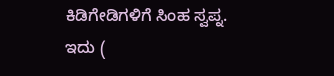ಕಿಡಿಗೇಡಿಗಳಿಗೆ ಸಿಂಹ ಸ್ವಪ್ನ. ಇದು (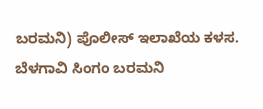ಬರಮನಿ) ಪೊಲೀಸ್ ಇಲಾಖೆಯ ಕಳಸ. ಬೆಳಗಾವಿ ಸಿಂಗಂ ಬರಮನಿ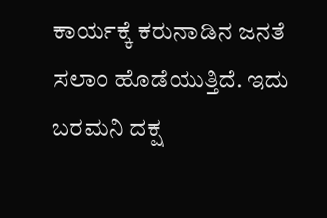ಕಾರ್ಯಕ್ಕೆ ಕರುನಾಡಿನ ಜನತೆ ಸಲಾಂ ಹೊಡೆಯುತ್ತಿದೆ. ಇದು ಬರಮನಿ ದಕ್ಷ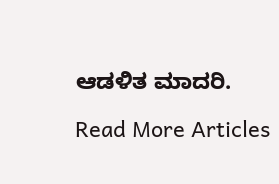ಆಡಳಿತ ಮಾದರಿ.

Read More Articles